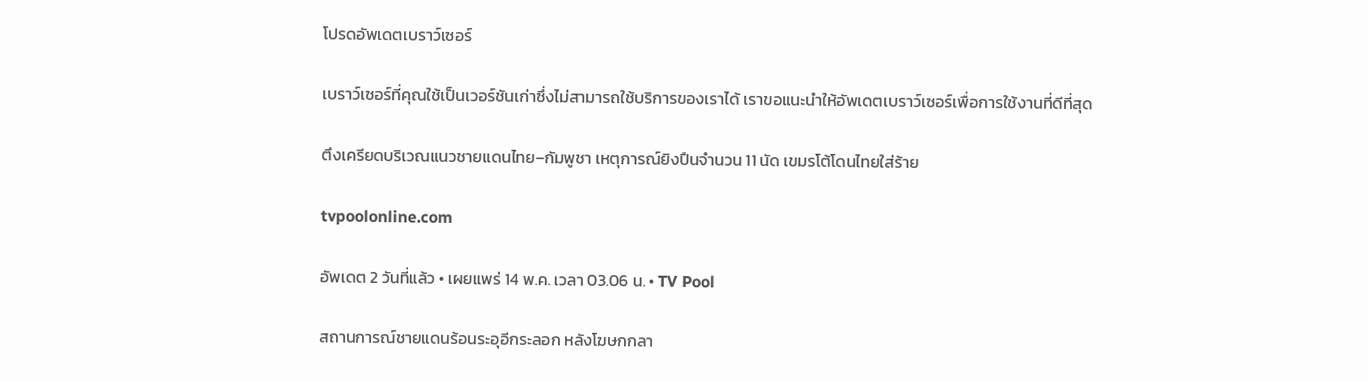โปรดอัพเดตเบราว์เซอร์

เบราว์เซอร์ที่คุณใช้เป็นเวอร์ชันเก่าซึ่งไม่สามารถใช้บริการของเราได้ เราขอแนะนำให้อัพเดตเบราว์เซอร์เพื่อการใช้งานที่ดีที่สุด

ตึงเครียดบริเวณแนวชายแดนไทย–กัมพูชา เหตุการณ์ยิงปืนจำนวน 11 นัด เขมรโต้โดนไทยใส่ร้าย

tvpoolonline.com

อัพเดต 2 วันที่แล้ว • เผยแพร่ 14 พ.ค. เวลา 03.06 น. • TV Pool

สถานการณ์ชายแดนร้อนระอุอีกระลอก หลังโฆษกกลา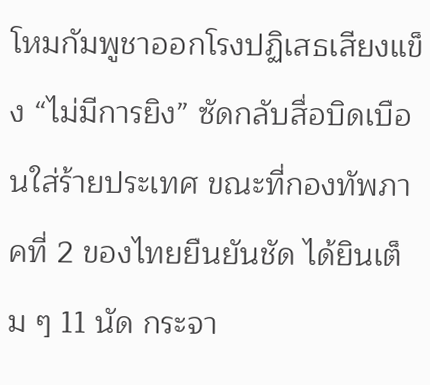โหมกัมพูชาออกโรงปฏิเสธเสียงแข็ง “ไม่มีการยิง” ซัดกลับสื่อบิดเบือนใส่ร้ายประเทศ ขณะที่กองทัพภาคที่ 2 ของไทยยืนยันชัด ได้ยินเต็ม ๆ 11 นัด กระจา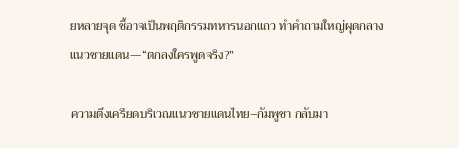ยหลายจุด ชี้อาจเป็นพฤติกรรมทหารนอกแถว ทำคำถามใหญ่ผุดกลางแนวชายแดน—“ตกลงใครพูดจริง?”

ความตึงเครียดบริเวณแนวชายแดนไทย–กัมพูชา กลับมา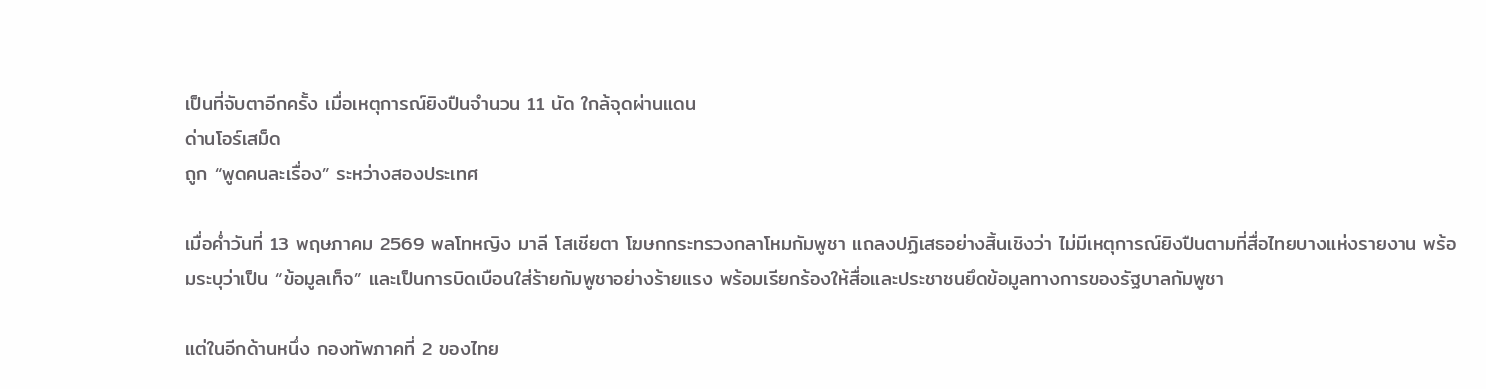เป็นที่จับตาอีกครั้ง เมื่อเหตุการณ์ยิงปืนจำนวน 11 นัด ใกล้จุดผ่านแดน
ด่านโอร์เสม็ด
ถูก “พูดคนละเรื่อง” ระหว่างสองประเทศ

เมื่อค่ำวันที่ 13 พฤษภาคม 2569 พลโทหญิง มาลี โสเชียตา โฆษกกระทรวงกลาโหมกัมพูชา แถลงปฏิเสธอย่างสิ้นเชิงว่า ไม่มีเหตุการณ์ยิงปืนตามที่สื่อไทยบางแห่งรายงาน พร้อมระบุว่าเป็น “ข้อมูลเท็จ” และเป็นการบิดเบือนใส่ร้ายกัมพูชาอย่างร้ายแรง พร้อมเรียกร้องให้สื่อและประชาชนยึดข้อมูลทางการของรัฐบาลกัมพูชา

แต่ในอีกด้านหนึ่ง กองทัพภาคที่ 2 ของไทย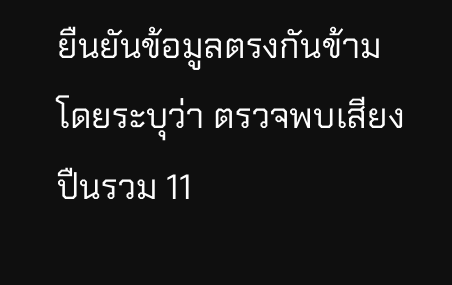ยืนยันข้อมูลตรงกันข้าม โดยระบุว่า ตรวจพบเสียงปืนรวม 11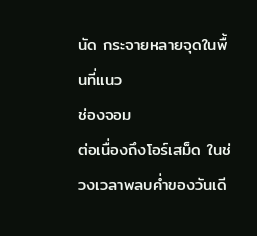นัด กระจายหลายจุดในพื้นที่แนว
ช่องจอม
ต่อเนื่องถึงโอร์เสม็ด ในช่วงเวลาพลบค่ำของวันเดี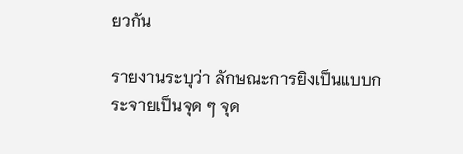ยวกัน

รายงานระบุว่า ลักษณะการยิงเป็นแบบกระจายเป็นจุด ๆ จุด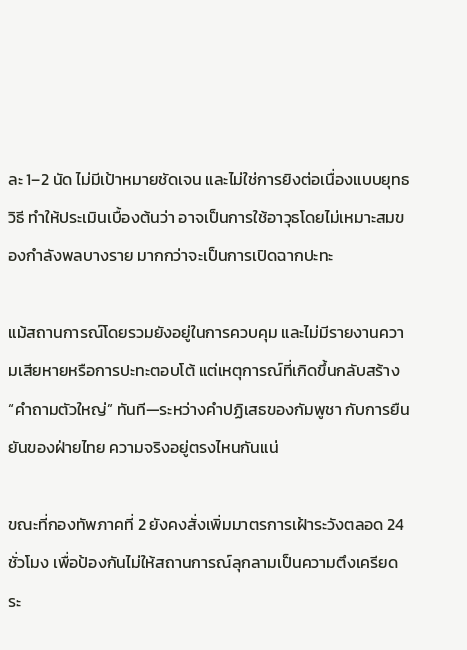ละ 1–2 นัด ไม่มีเป้าหมายชัดเจน และไม่ใช่การยิงต่อเนื่องแบบยุทธวิธี ทำให้ประเมินเบื้องต้นว่า อาจเป็นการใช้อาวุธโดยไม่เหมาะสมของกำลังพลบางราย มากกว่าจะเป็นการเปิดฉากปะทะ

แม้สถานการณ์โดยรวมยังอยู่ในการควบคุม และไม่มีรายงานความเสียหายหรือการปะทะตอบโต้ แต่เหตุการณ์ที่เกิดขึ้นกลับสร้าง “คำถามตัวใหญ่” ทันที—ระหว่างคำปฏิเสธของกัมพูชา กับการยืนยันของฝ่ายไทย ความจริงอยู่ตรงไหนกันแน่

ขณะที่กองทัพภาคที่ 2 ยังคงสั่งเพิ่มมาตรการเฝ้าระวังตลอด 24 ชั่วโมง เพื่อป้องกันไม่ให้สถานการณ์ลุกลามเป็นความตึงเครียดระ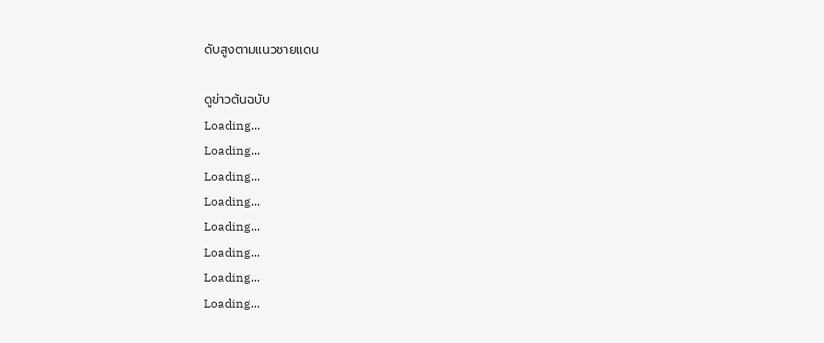ดับสูงตามแนวชายแดน

ดูข่าวต้นฉบับ
Loading...
Loading...
Loading...
Loading...
Loading...
Loading...
Loading...
Loading...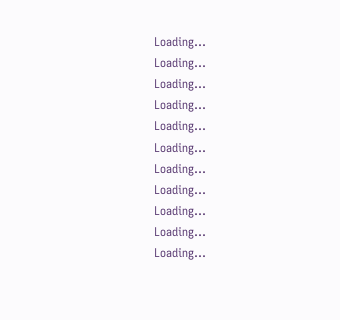Loading...
Loading...
Loading...
Loading...
Loading...
Loading...
Loading...
Loading...
Loading...
Loading...
Loading...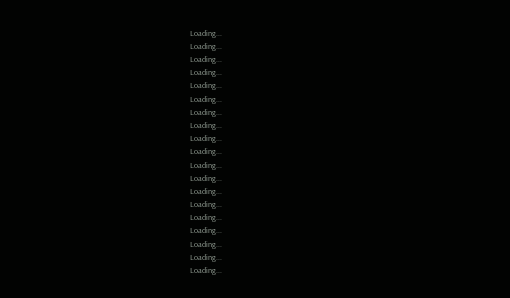Loading...
Loading...
Loading...
Loading...
Loading...
Loading...
Loading...
Loading...
Loading...
Loading...
Loading...
Loading...
Loading...
Loading...
Loading...
Loading...
Loading...
Loading...
Loading...